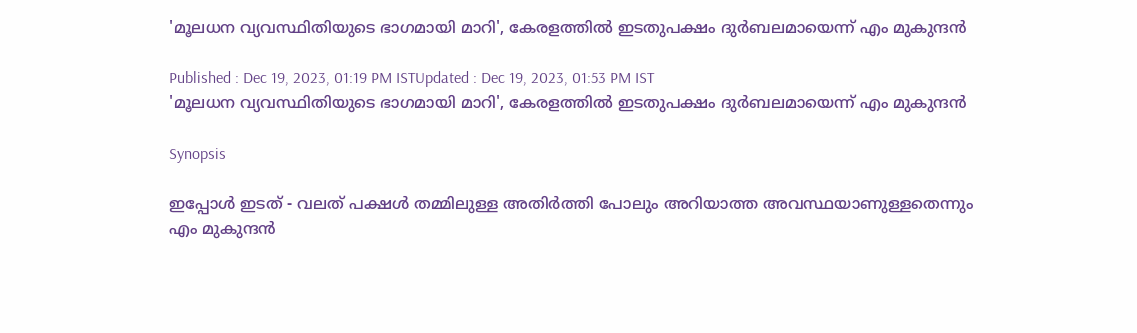'മൂലധന വ്യവസ്ഥിതിയുടെ ഭാഗമായി മാറി', കേരളത്തില്‍ ഇടതുപക്ഷം ദുര്‍ബലമായെന്ന് എം മുകുന്ദന്‍

Published : Dec 19, 2023, 01:19 PM ISTUpdated : Dec 19, 2023, 01:53 PM IST
'മൂലധന വ്യവസ്ഥിതിയുടെ ഭാഗമായി മാറി', കേരളത്തില്‍ ഇടതുപക്ഷം ദുര്‍ബലമായെന്ന് എം മുകുന്ദന്‍

Synopsis

ഇപ്പോൾ ഇടത് - വലത് പക്ഷൾ തമ്മിലുള്ള അതിർത്തി പോലും അറിയാത്ത അവസ്ഥയാണുള്ളതെന്നും എം മുകുന്ദന്‍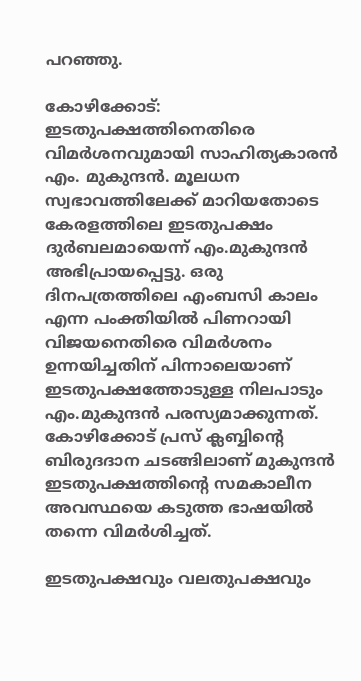പറഞ്ഞു.

കോഴിക്കോട്: ഇടതുപക്ഷത്തിനെതിരെ വിമര്‍ശനവുമായി സാഹിത്യകാരന്‍ എം. മുകുന്ദന്‍. മൂലധന സ്വഭാവത്തിലേക്ക് മാറിയതോടെ കേരളത്തിലെ ഇടതുപക്ഷം ദുര്‍ബലമായെന്ന് എം.മുകുന്ദന്‍ അഭിപ്രായപ്പെട്ടു. ഒരു ദിനപത്രത്തിലെ എംബസി കാലം എന്ന പംക്തിയില്‍ പിണറായി വിജയനെതിരെ വിമര്‍ശനം ഉന്നയിച്ചതിന് പിന്നാലെയാണ് ഇടതുപക്ഷത്തോടുള്ള നിലപാടും എം.മുകുന്ദന്‍ പരസ്യമാക്കുന്നത്. കോഴിക്കോട് പ്രസ് ക്ലബ്ബിന്‍റെ ബിരുദദാന ചടങ്ങിലാണ് മുകുന്ദന്‍ ഇടതുപക്ഷത്തിന്‍റെ സമകാലീന അവസ്ഥയെ കടുത്ത ഭാഷയില്‍ തന്നെ വിമര്‍ശിച്ചത്.

ഇടതുപക്ഷവും വലതുപക്ഷവും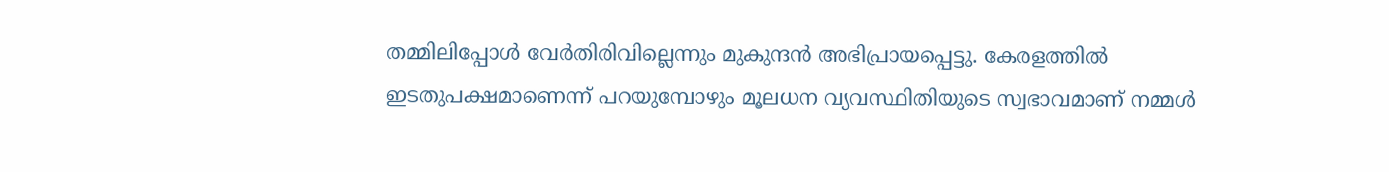തമ്മിലിപ്പോള്‍ വേര്‍തിരിവില്ലെന്നും മുകുന്ദന്‍ അഭിപ്രായപ്പെട്ടു. കേരളത്തിൽ ഇടതുപക്ഷമാണെന്ന് പറയുമ്പോഴും മൂലധന വ്യവസ്ഥിതിയുടെ സ്വഭാവമാണ് നമ്മൾ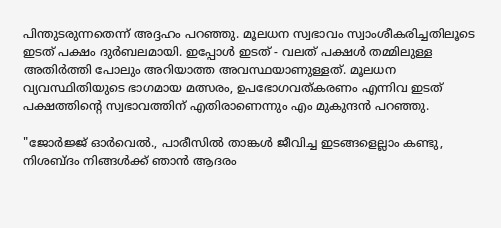പിന്തുടരുന്നതെന്ന് അദ്ദഹം പറഞ്ഞു. മൂലധന സ്വഭാവം സ്വാംശീകരിച്ചതിലൂടെ ഇടത് പക്ഷം ദുർബലമായി. ഇപ്പോൾ ഇടത് - വലത് പക്ഷൾ തമ്മിലുള്ള അതിർത്തി പോലും അറിയാത്ത അവസ്ഥയാണുള്ളത്. മൂലധന വ്യവസ്ഥിതിയുടെ ഭാഗമായ മത്സരം, ഉപഭോഗവത്കരണം എന്നിവ ഇടത് പക്ഷത്തിന്‍റെ സ്വഭാവത്തിന് എതിരാണെന്നും എം മുകുന്ദൻ പറഞ്ഞു.

"ജോര്‍ജ്ജ് ഓര്‍വെല്‍., പാരീസില്‍ താങ്കള്‍ ജീവിച്ച ഇടങ്ങളെല്ലാം കണ്ടു, നിശബ്ദം നിങ്ങള്‍ക്ക് ഞാന്‍ ആദരം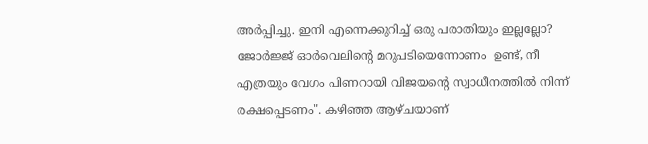അര്‍പ്പിച്ചു. ഇനി എന്നെക്കുറിച്ച് ഒരു പരാതിയും ഇല്ലല്ലോ? ജോര്‍ജ്ജ് ഓര്‍വെലിന്‍റെ മറുപടിയെന്നോണം  ഉണ്ട്, നീ എത്രയും വേഗം പിണറായി വിജയന്‍റെ സ്വാധീനത്തില്‍ നിന്ന് രക്ഷപ്പെടണം". കഴിഞ്ഞ ആഴ്ചയാണ്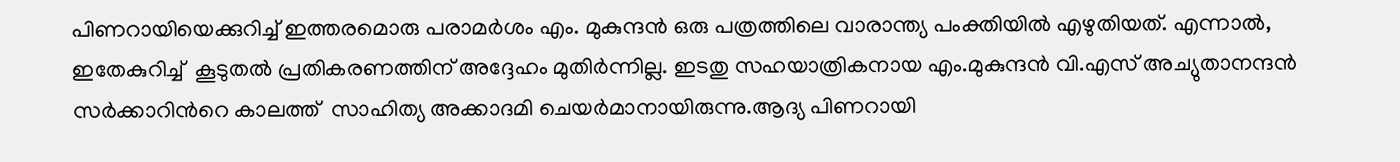പിണറായിയെക്കുറിച്ച് ഇത്തരമൊരു പരാമര്‍ശം എം. മുകുന്ദന്‍ ഒരു പത്രത്തിലെ വാരാന്ത്യ പംക്തിയില്‍ എഴുതിയത്. എന്നാല്‍, ഇതേകുറിച്ച്  കൂടുതല്‍ പ്രതികരണത്തിന് അദ്ദേഹം മുതിര്‍ന്നില്ല. ഇടതു സഹയാത്രികനായ എം.മുകുന്ദന്‍ വി.എസ് അച്യുതാനന്ദന്‍ സര്‍ക്കാറിന്‍റെ കാലത്ത്  സാഹിത്യ അക്കാദമി ചെയര്‍മാനായിരുന്നു.ആദ്യ പിണറായി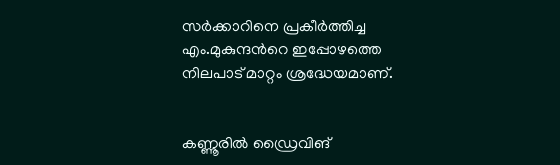സര്‍ക്കാറിനെ പ്രകീര്‍ത്തിച്ച എം.മുകുന്ദന്‍റെ ഇപ്പോഴത്തെ നിലപാട് മാറ്റം ശ്രദ്ധേയമാണ്.


കണ്ണൂരിൽ ഡ്രൈവിങ്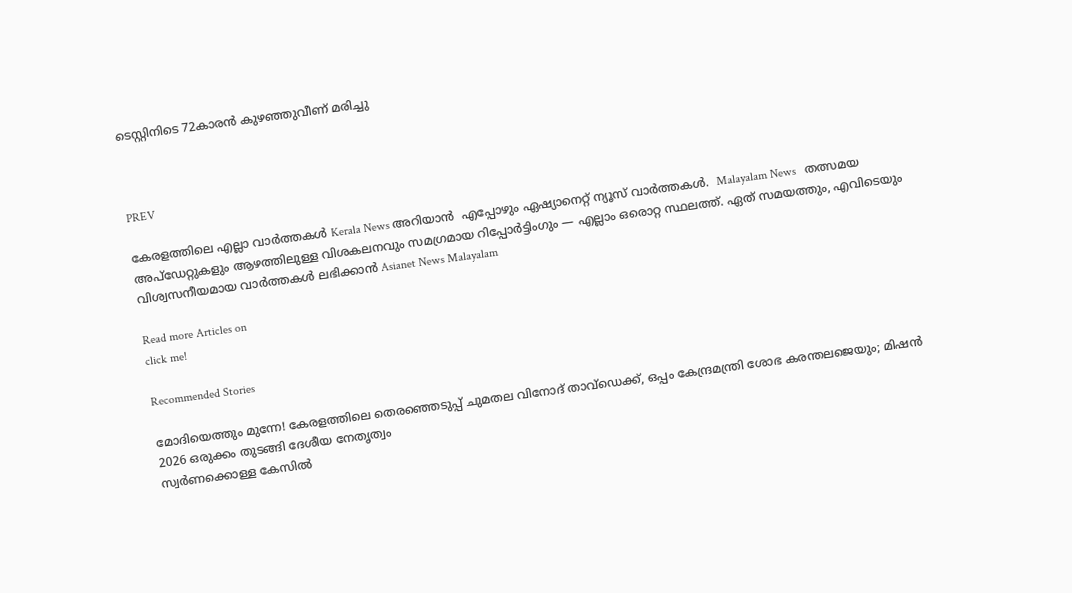ടെസ്റ്റിനിടെ 72കാരൻ കുഴഞ്ഞുവീണ് മരിച്ചു



PREV

കേരളത്തിലെ എല്ലാ വാർത്തകൾ Kerala News അറിയാൻ  എപ്പോഴും ഏഷ്യാനെറ്റ് ന്യൂസ് വാർത്തകൾ.  Malayalam News   തത്സമയ അപ്‌ഡേറ്റുകളും ആഴത്തിലുള്ള വിശകലനവും സമഗ്രമായ റിപ്പോർട്ടിംഗും — എല്ലാം ഒരൊറ്റ സ്ഥലത്ത്. ഏത് സമയത്തും, എവിടെയും വിശ്വസനീയമായ വാർത്തകൾ ലഭിക്കാൻ Asianet News Malayalam

Read more Articles on
click me!

Recommended Stories

മോദിയെത്തും മുന്നേ! കേരളത്തിലെ തെരഞ്ഞെടുപ്പ് ചുമതല വിനോദ് താവ്ഡെക്ക്, ഒപ്പം കേന്ദ്രമന്ത്രി ശോഭ കരന്തലജെയും; മിഷൻ 2026 ഒരുക്കം തുടങ്ങി ദേശീയ നേതൃത്വം
സ്വർണക്കൊള്ള കേസിൽ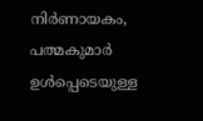നിർണായകം, പത്മകുമാർ ഉൾപ്പെടെയുള്ള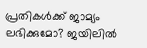പ്രതികൾക്ക് ജാമ്യം ലഭിക്കുമോ? ജയിലിൽ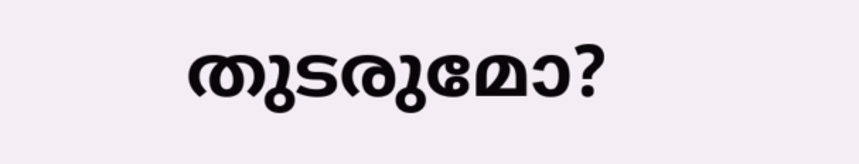തുടരുമോ?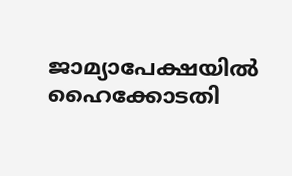ജാമ്യാപേക്ഷയിൽ ഹൈക്കോടതി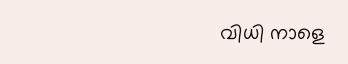വിധി നാളെ